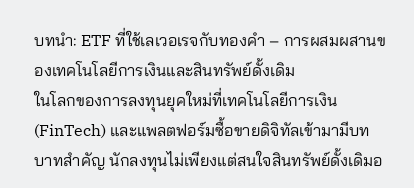บทนำ: ETF ที่ใช้เลเวอเรจกับทองคำ – การผสมผสานของเทคโนโลยีการเงินและสินทรัพย์ดั้งเดิม
ในโลกของการลงทุนยุคใหม่ที่เทคโนโลยีการเงิน (FinTech) และแพลตฟอร์มซื้อขายดิจิทัลเข้ามามีบทบาทสำคัญ นักลงทุนไม่เพียงแต่สนใจสินทรัพย์ดั้งเดิมอ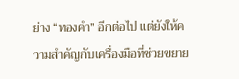ย่าง “ทองคำ” อีกต่อไป แต่ยังให้ความสำคัญกับเครื่องมือที่ช่วยขยาย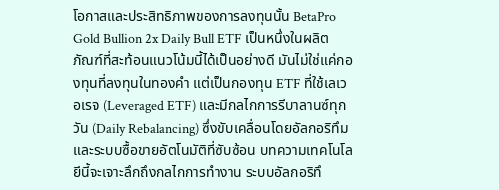โอกาสและประสิทธิภาพของการลงทุนนั้น BetaPro Gold Bullion 2x Daily Bull ETF เป็นหนึ่งในผลิตภัณฑ์ที่สะท้อนแนวโน้มนี้ได้เป็นอย่างดี มันไม่ใช่แค่กองทุนที่ลงทุนในทองคำ แต่เป็นกองทุน ETF ที่ใช้เลเวอเรจ (Leveraged ETF) และมีกลไกการรีบาลานซ์ทุกวัน (Daily Rebalancing) ซึ่งขับเคลื่อนโดยอัลกอริทึมและระบบซื้อขายอัตโนมัติที่ซับซ้อน บทความเทคโนโลยีนี้จะเจาะลึกถึงกลไกการทำงาน ระบบอัลกอริทึ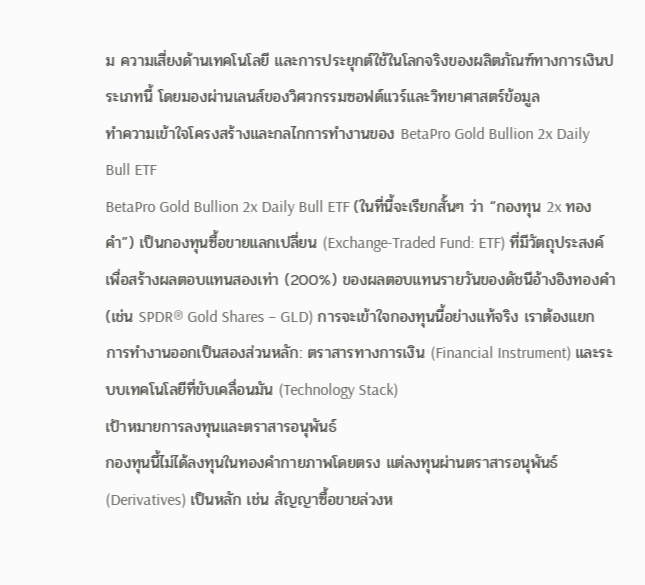ม ความเสี่ยงด้านเทคโนโลยี และการประยุกต์ใช้ในโลกจริงของผลิตภัณฑ์ทางการเงินประเภทนี้ โดยมองผ่านเลนส์ของวิศวกรรมซอฟต์แวร์และวิทยาศาสตร์ข้อมูล
ทำความเข้าใจโครงสร้างและกลไกการทำงานของ BetaPro Gold Bullion 2x Daily Bull ETF
BetaPro Gold Bullion 2x Daily Bull ETF (ในที่นี้จะเรียกสั้นๆ ว่า “กองทุน 2x ทองคำ”) เป็นกองทุนซื้อขายแลกเปลี่ยน (Exchange-Traded Fund: ETF) ที่มีวัตถุประสงค์เพื่อสร้างผลตอบแทนสองเท่า (200%) ของผลตอบแทนรายวันของดัชนีอ้างอิงทองคำ (เช่น SPDR® Gold Shares – GLD) การจะเข้าใจกองทุนนี้อย่างแท้จริง เราต้องแยกการทำงานออกเป็นสองส่วนหลัก: ตราสารทางการเงิน (Financial Instrument) และระบบเทคโนโลยีที่ขับเคลื่อนมัน (Technology Stack)
เป้าหมายการลงทุนและตราสารอนุพันธ์
กองทุนนี้ไม่ได้ลงทุนในทองคำกายภาพโดยตรง แต่ลงทุนผ่านตราสารอนุพันธ์ (Derivatives) เป็นหลัก เช่น สัญญาซื้อขายล่วงห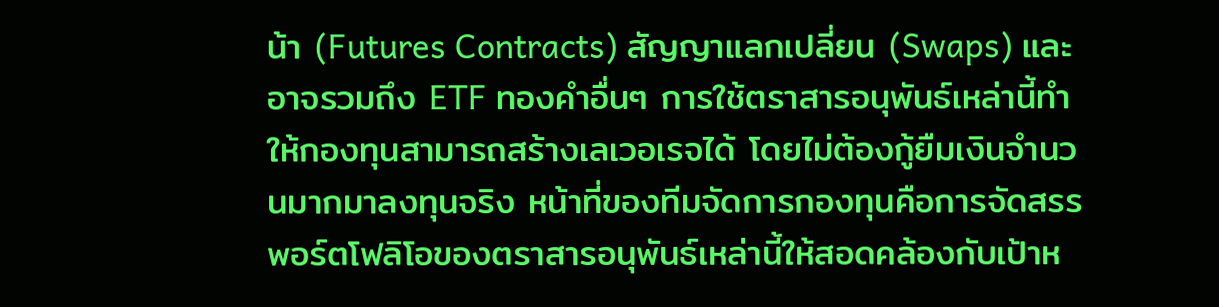น้า (Futures Contracts) สัญญาแลกเปลี่ยน (Swaps) และอาจรวมถึง ETF ทองคำอื่นๆ การใช้ตราสารอนุพันธ์เหล่านี้ทำให้กองทุนสามารถสร้างเลเวอเรจได้ โดยไม่ต้องกู้ยืมเงินจำนวนมากมาลงทุนจริง หน้าที่ของทีมจัดการกองทุนคือการจัดสรรพอร์ตโฟลิโอของตราสารอนุพันธ์เหล่านี้ให้สอดคล้องกับเป้าห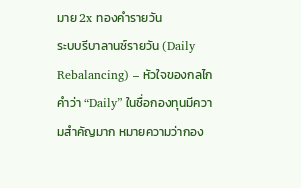มาย 2x ทองคำรายวัน
ระบบรีบาลานซ์รายวัน (Daily Rebalancing) – หัวใจของกลไก
คำว่า “Daily” ในชื่อกองทุนมีความสำคัญมาก หมายความว่ากอง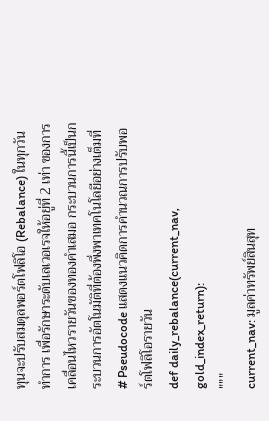ทุนจะปรับสมดุลพอร์ตโฟลิโอ (Rebalance) ในทุกวันทำการ เพื่อรักษาระดับเลเวอเรจให้อยู่ที่ 2 เท่า ของการเคลื่อนไหวรายวันของทองคำเสมอ กระบวนการนี้เป็นกระบวนการอัตโนมัติที่ต้องพึ่งพาเทคโนโลยีอย่างเต็มที่
# Pseudocode แสดงแนวคิดการคำนวณการปรับพอร์ตโฟลิโอรายวัน
def daily_rebalance(current_nav, gold_index_return):
"""
current_nav: มูลค่าทรัพย์สินสุท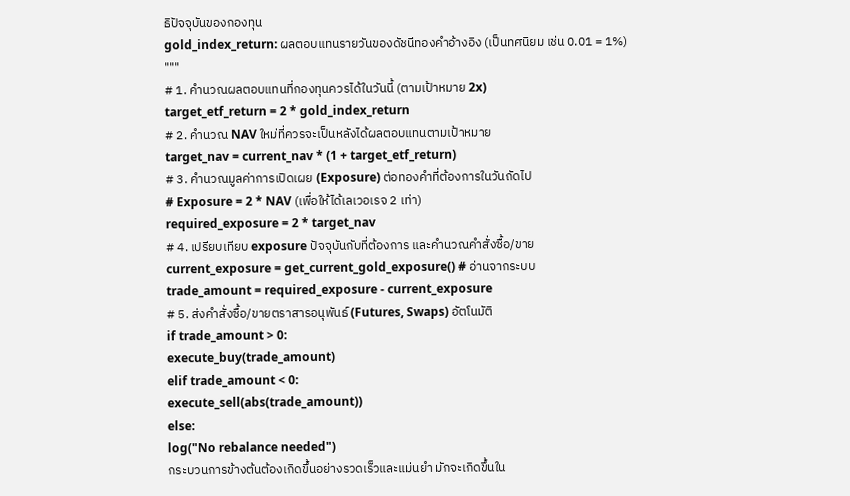ธิปัจจุบันของกองทุน
gold_index_return: ผลตอบแทนรายวันของดัชนีทองคำอ้างอิง (เป็นทศนิยม เช่น 0.01 = 1%)
"""
# 1. คำนวณผลตอบแทนที่กองทุนควรได้ในวันนี้ (ตามเป้าหมาย 2x)
target_etf_return = 2 * gold_index_return
# 2. คำนวณ NAV ใหม่ที่ควรจะเป็นหลังได้ผลตอบแทนตามเป้าหมาย
target_nav = current_nav * (1 + target_etf_return)
# 3. คำนวณมูลค่าการเปิดเผย (Exposure) ต่อทองคำที่ต้องการในวันถัดไป
# Exposure = 2 * NAV (เพื่อให้ได้เลเวอเรจ 2 เท่า)
required_exposure = 2 * target_nav
# 4. เปรียบเทียบ exposure ปัจจุบันกับที่ต้องการ และคำนวณคำสั่งซื้อ/ขาย
current_exposure = get_current_gold_exposure() # อ่านจากระบบ
trade_amount = required_exposure - current_exposure
# 5. ส่งคำสั่งซื้อ/ขายตราสารอนุพันธ์ (Futures, Swaps) อัตโนมัติ
if trade_amount > 0:
execute_buy(trade_amount)
elif trade_amount < 0:
execute_sell(abs(trade_amount))
else:
log("No rebalance needed")
กระบวนการข้างต้นต้องเกิดขึ้นอย่างรวดเร็วและแม่นยำ มักจะเกิดขึ้นใน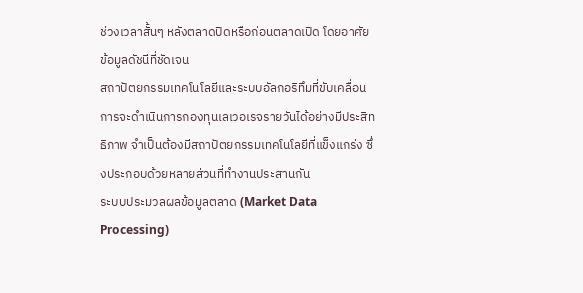ช่วงเวลาสั้นๆ หลังตลาดปิดหรือก่อนตลาดเปิด โดยอาศัยข้อมูลดัชนีที่ชัดเจน
สถาปัตยกรรมเทคโนโลยีและระบบอัลกอริทึมที่ขับเคลื่อน
การจะดำเนินการกองทุนเลเวอเรจรายวันได้อย่างมีประสิทธิภาพ จำเป็นต้องมีสถาปัตยกรรมเทคโนโลยีที่แข็งแกร่ง ซึ่งประกอบด้วยหลายส่วนที่ทำงานประสานกัน
ระบบประมวลผลข้อมูลตลาด (Market Data Processing)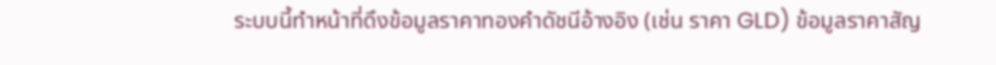ระบบนี้ทำหน้าที่ดึงข้อมูลราคาทองคำดัชนีอ้างอิง (เช่น ราคา GLD) ข้อมูลราคาสัญ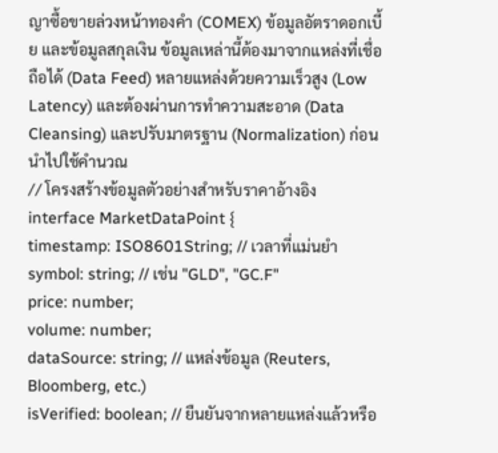ญาซื้อขายล่วงหน้าทองคำ (COMEX) ข้อมูลอัตราดอกเบี้ย และข้อมูลสกุลเงิน ข้อมูลเหล่านี้ต้องมาจากแหล่งที่เชื่อถือได้ (Data Feed) หลายแหล่งด้วยความเร็วสูง (Low Latency) และต้องผ่านการทำความสะอาด (Data Cleansing) และปรับมาตรฐาน (Normalization) ก่อนนำไปใช้คำนวณ
// โครงสร้างข้อมูลตัวอย่างสำหรับราคาอ้างอิง
interface MarketDataPoint {
timestamp: ISO8601String; // เวลาที่แม่นยำ
symbol: string; // เช่น "GLD", "GC.F"
price: number;
volume: number;
dataSource: string; // แหล่งข้อมูล (Reuters, Bloomberg, etc.)
isVerified: boolean; // ยืนยันจากหลายแหล่งแล้วหรือ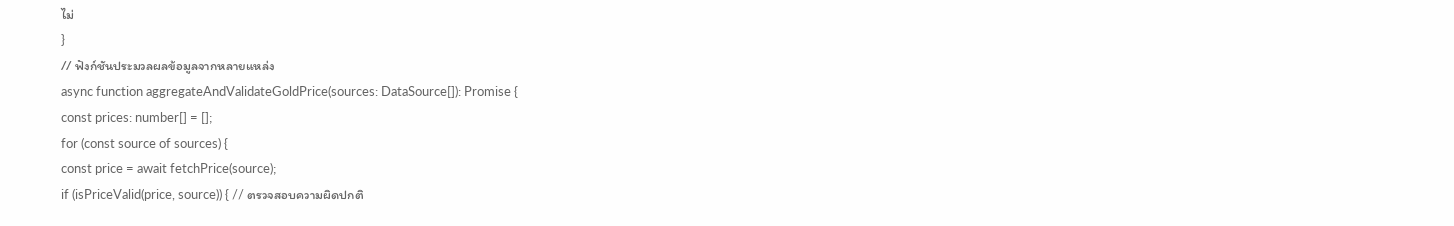ไม่
}
// ฟังก์ชันประมวลผลข้อมูลจากหลายแหล่ง
async function aggregateAndValidateGoldPrice(sources: DataSource[]): Promise {
const prices: number[] = [];
for (const source of sources) {
const price = await fetchPrice(source);
if (isPriceValid(price, source)) { // ตรวจสอบความผิดปกติ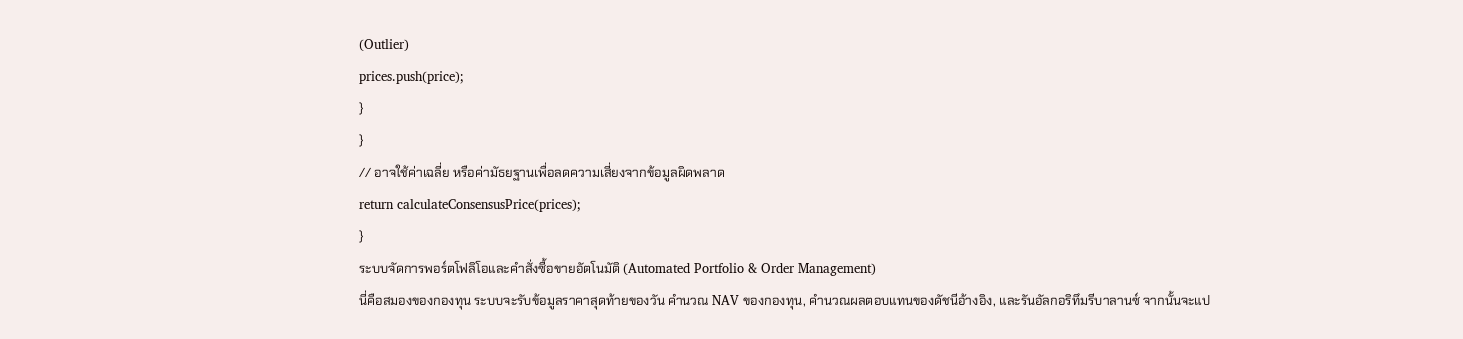(Outlier)
prices.push(price);
}
}
// อาจใช้ค่าเฉลี่ย หรือค่ามัธยฐานเพื่อลดความเสี่ยงจากข้อมูลผิดพลาด
return calculateConsensusPrice(prices);
}
ระบบจัดการพอร์ตโฟลิโอและคำสั่งซื้อขายอัตโนมัติ (Automated Portfolio & Order Management)
นี่คือสมองของกองทุน ระบบจะรับข้อมูลราคาสุดท้ายของวัน คำนวณ NAV ของกองทุน, คำนวณผลตอบแทนของดัชนีอ้างอิง, และรันอัลกอริทึมรีบาลานซ์ จากนั้นจะแป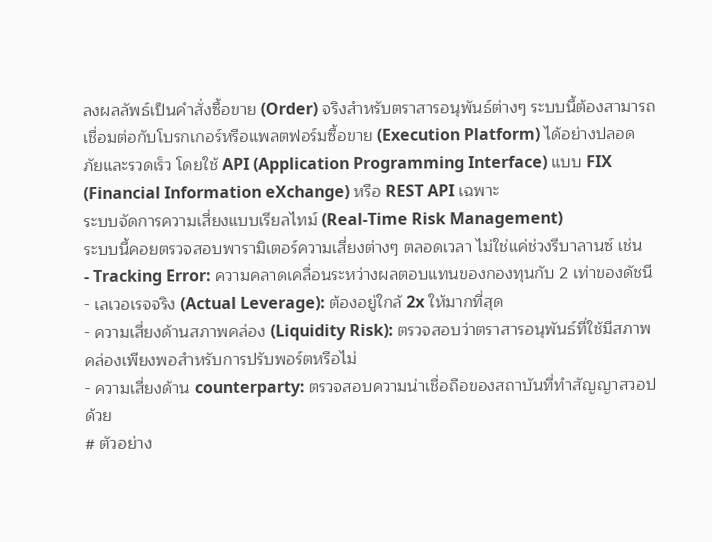ลงผลลัพธ์เป็นคำสั่งซื้อขาย (Order) จริงสำหรับตราสารอนุพันธ์ต่างๆ ระบบนี้ต้องสามารถเชื่อมต่อกับโบรกเกอร์หรือแพลตฟอร์มซื้อขาย (Execution Platform) ได้อย่างปลอดภัยและรวดเร็ว โดยใช้ API (Application Programming Interface) แบบ FIX (Financial Information eXchange) หรือ REST API เฉพาะ
ระบบจัดการความเสี่ยงแบบเรียลไทม์ (Real-Time Risk Management)
ระบบนี้คอยตรวจสอบพารามิเตอร์ความเสี่ยงต่างๆ ตลอดเวลา ไม่ใช่แค่ช่วงรีบาลานซ์ เช่น
- Tracking Error: ความคลาดเคลื่อนระหว่างผลตอบแทนของกองทุนกับ 2 เท่าของดัชนี
- เลเวอเรจจริง (Actual Leverage): ต้องอยู่ใกล้ 2x ให้มากที่สุด
- ความเสี่ยงด้านสภาพคล่อง (Liquidity Risk): ตรวจสอบว่าตราสารอนุพันธ์ที่ใช้มีสภาพคล่องเพียงพอสำหรับการปรับพอร์ตหรือไม่
- ความเสี่ยงด้าน counterparty: ตรวจสอบความน่าเชื่อถือของสถาบันที่ทำสัญญาสวอปด้วย
# ตัวอย่าง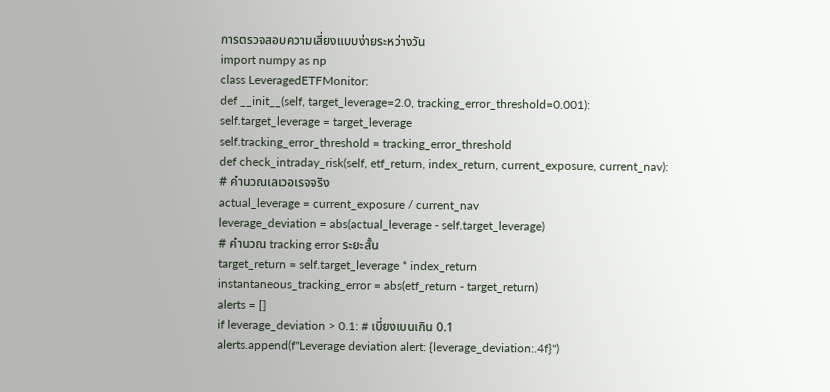การตรวจสอบความเสี่ยงแบบง่ายระหว่างวัน
import numpy as np
class LeveragedETFMonitor:
def __init__(self, target_leverage=2.0, tracking_error_threshold=0.001):
self.target_leverage = target_leverage
self.tracking_error_threshold = tracking_error_threshold
def check_intraday_risk(self, etf_return, index_return, current_exposure, current_nav):
# คำนวณเลเวอเรจจริง
actual_leverage = current_exposure / current_nav
leverage_deviation = abs(actual_leverage - self.target_leverage)
# คำนวณ tracking error ระยะสั้น
target_return = self.target_leverage * index_return
instantaneous_tracking_error = abs(etf_return - target_return)
alerts = []
if leverage_deviation > 0.1: # เบี่ยงเบนเกิน 0.1
alerts.append(f"Leverage deviation alert: {leverage_deviation:.4f}")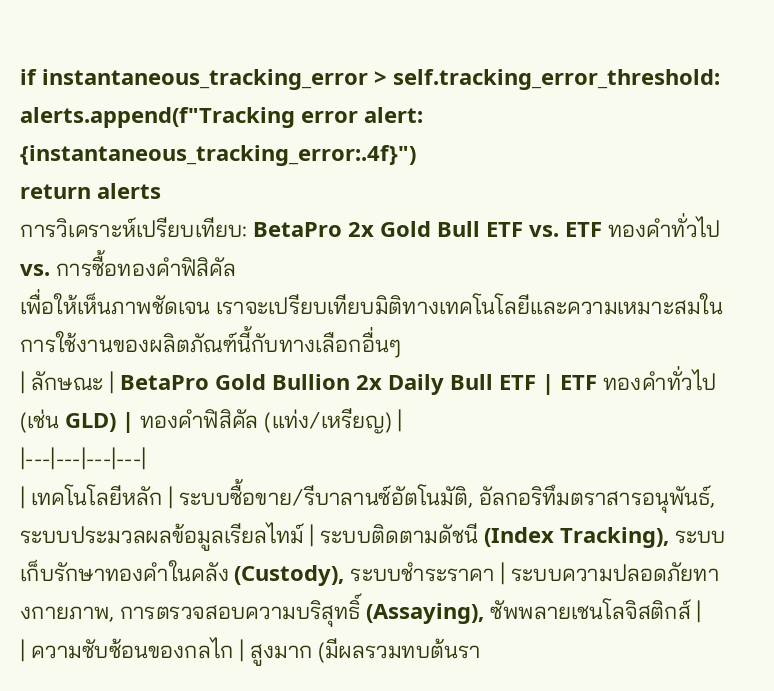if instantaneous_tracking_error > self.tracking_error_threshold:
alerts.append(f"Tracking error alert: {instantaneous_tracking_error:.4f}")
return alerts
การวิเคราะห์เปรียบเทียบ: BetaPro 2x Gold Bull ETF vs. ETF ทองคำทั่วไป vs. การซื้อทองคำฟิสิคัล
เพื่อให้เห็นภาพชัดเจน เราจะเปรียบเทียบมิติทางเทคโนโลยีและความเหมาะสมในการใช้งานของผลิตภัณฑ์นี้กับทางเลือกอื่นๆ
| ลักษณะ | BetaPro Gold Bullion 2x Daily Bull ETF | ETF ทองคำทั่วไป (เช่น GLD) | ทองคำฟิสิคัล (แท่ง/เหรียญ) |
|---|---|---|---|
| เทคโนโลยีหลัก | ระบบซื้อขาย/รีบาลานซ์อัตโนมัติ, อัลกอริทึมตราสารอนุพันธ์, ระบบประมวลผลข้อมูลเรียลไทม์ | ระบบติดตามดัชนี (Index Tracking), ระบบเก็บรักษาทองคำในคลัง (Custody), ระบบชำระราคา | ระบบความปลอดภัยทางกายภาพ, การตรวจสอบความบริสุทธิ์ (Assaying), ซัพพลายเชนโลจิสติกส์ |
| ความซับซ้อนของกลไก | สูงมาก (มีผลรวมทบต้นรา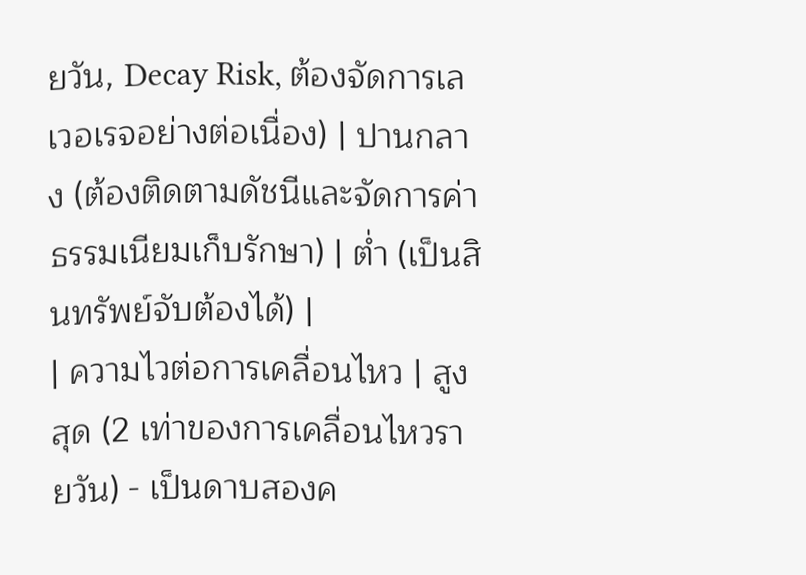ยวัน, Decay Risk, ต้องจัดการเลเวอเรจอย่างต่อเนื่อง) | ปานกลาง (ต้องติดตามดัชนีและจัดการค่าธรรมเนียมเก็บรักษา) | ต่ำ (เป็นสินทรัพย์จับต้องได้) |
| ความไวต่อการเคลื่อนไหว | สูงสุด (2 เท่าของการเคลื่อนไหวรายวัน) - เป็นดาบสองค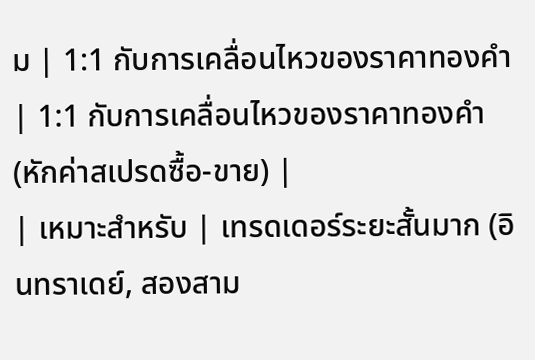ม | 1:1 กับการเคลื่อนไหวของราคาทองคำ | 1:1 กับการเคลื่อนไหวของราคาทองคำ (หักค่าสเปรดซื้อ-ขาย) |
| เหมาะสำหรับ | เทรดเดอร์ระยะสั้นมาก (อินทราเดย์, สองสาม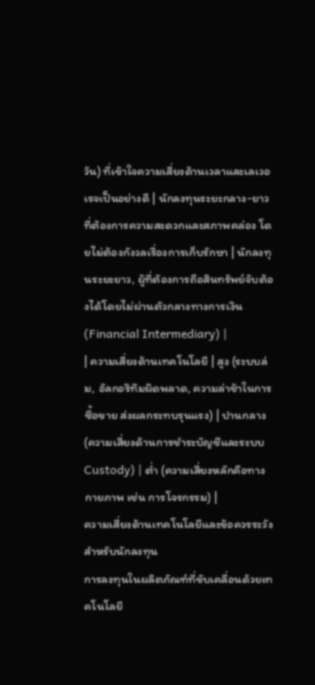วัน) ที่เข้าใจความเสี่ยงด้านเวลาและเลเวอเรจเป็นอย่างดี | นักลงทุนระยะกลาง-ยาว ที่ต้องการความสะดวกและสภาพคล่อง โดยไม่ต้องกังวลเรื่องการเก็บรักษา | นักลงทุนระยะยาว, ผู้ที่ต้องการถือสินทรัพย์จับต้องได้โดยไม่ผ่านตัวกลางทางการเงิน (Financial Intermediary) |
| ความเสี่ยงด้านเทคโนโลยี | สูง (ระบบล่ม, อัลกอริทึมผิดพลาด, ความล่าช้าในการซื้อขาย ส่งผลกระทบรุนแรง) | ปานกลาง (ความเสี่ยงด้านการชำระบัญชีและระบบ Custody) | ต่ำ (ความเสี่ยงหลักคือทางกายภาพ เช่น การโจรกรรม) |
ความเสี่ยงด้านเทคโนโลยีและข้อควรระวังสำหรับนักลงทุน
การลงทุนในผลิตภัณฑ์ที่ขับเคลื่อนด้วยเทคโนโลยี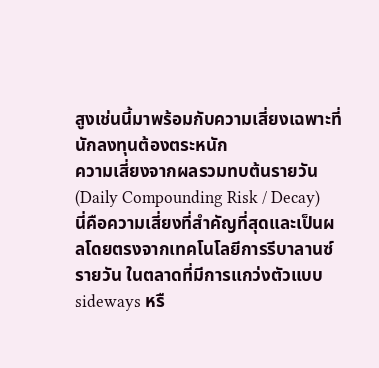สูงเช่นนี้มาพร้อมกับความเสี่ยงเฉพาะที่นักลงทุนต้องตระหนัก
ความเสี่ยงจากผลรวมทบต้นรายวัน (Daily Compounding Risk / Decay)
นี่คือความเสี่ยงที่สำคัญที่สุดและเป็นผลโดยตรงจากเทคโนโลยีการรีบาลานซ์รายวัน ในตลาดที่มีการแกว่งตัวแบบ sideways หรื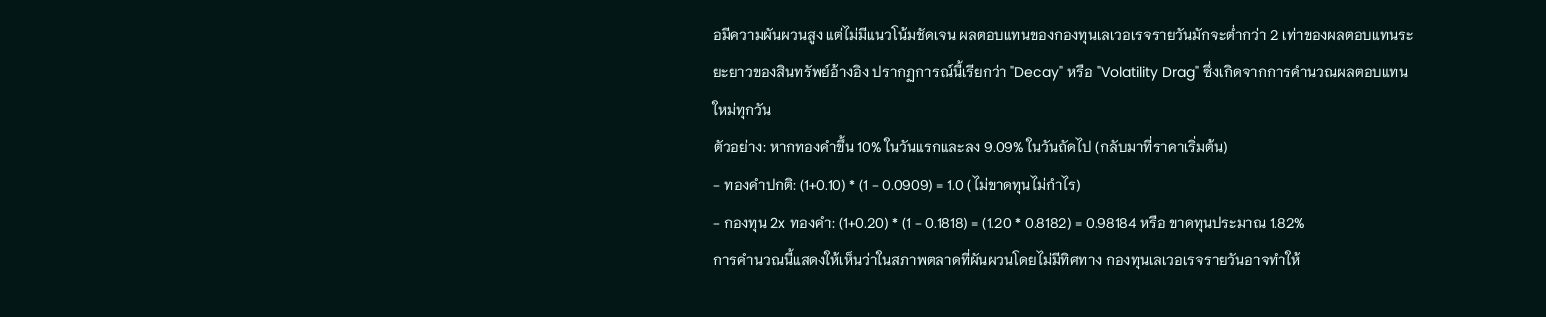อมีความผันผวนสูง แต่ไม่มีแนวโน้มชัดเจน ผลตอบแทนของกองทุนเลเวอเรจรายวันมักจะต่ำกว่า 2 เท่าของผลตอบแทนระยะยาวของสินทรัพย์อ้างอิง ปรากฏการณ์นี้เรียกว่า "Decay" หรือ "Volatility Drag" ซึ่งเกิดจากการคำนวณผลตอบแทนใหม่ทุกวัน
ตัวอย่าง: หากทองคำขึ้น 10% ในวันแรกและลง 9.09% ในวันถัดไป (กลับมาที่ราคาเริ่มต้น)
- ทองคำปกติ: (1+0.10) * (1 - 0.0909) = 1.0 (ไม่ขาดทุนไม่กำไร)
- กองทุน 2x ทองคำ: (1+0.20) * (1 - 0.1818) = (1.20 * 0.8182) = 0.98184 หรือ ขาดทุนประมาณ 1.82%
การคำนวณนี้แสดงให้เห็นว่าในสภาพตลาดที่ผันผวนโดยไม่มีทิศทาง กองทุนเลเวอเรจรายวันอาจทำให้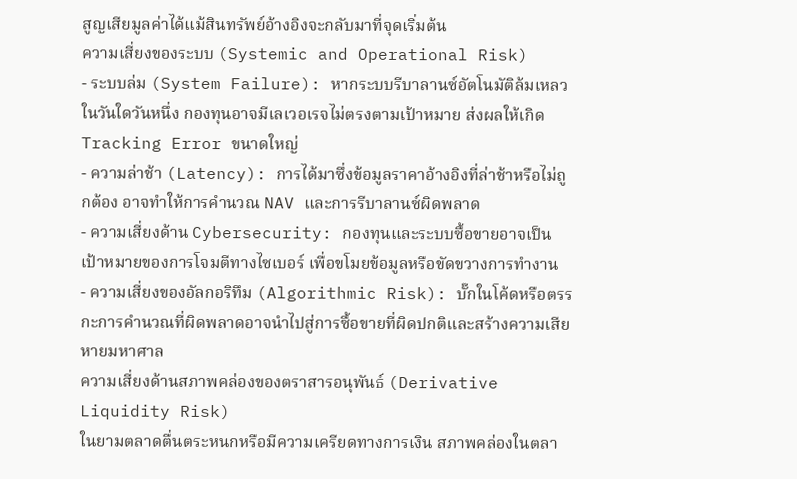สูญเสียมูลค่าได้แม้สินทรัพย์อ้างอิงจะกลับมาที่จุดเริ่มต้น
ความเสี่ยงของระบบ (Systemic and Operational Risk)
- ระบบล่ม (System Failure): หากระบบรีบาลานซ์อัตโนมัติล้มเหลวในวันใดวันหนึ่ง กองทุนอาจมีเลเวอเรจไม่ตรงตามเป้าหมาย ส่งผลให้เกิด Tracking Error ขนาดใหญ่
- ความล่าช้า (Latency): การได้มาซึ่งข้อมูลราคาอ้างอิงที่ล่าช้าหรือไม่ถูกต้อง อาจทำให้การคำนวณ NAV และการรีบาลานซ์ผิดพลาด
- ความเสี่ยงด้าน Cybersecurity: กองทุนและระบบซื้อขายอาจเป็นเป้าหมายของการโจมตีทางไซเบอร์ เพื่อขโมยข้อมูลหรือขัดขวางการทำงาน
- ความเสี่ยงของอัลกอริทึม (Algorithmic Risk): บั๊กในโค้ดหรือตรรกะการคำนวณที่ผิดพลาดอาจนำไปสู่การซื้อขายที่ผิดปกติและสร้างความเสียหายมหาศาล
ความเสี่ยงด้านสภาพคล่องของตราสารอนุพันธ์ (Derivative Liquidity Risk)
ในยามตลาดตื่นตระหนกหรือมีความเครียดทางการเงิน สภาพคล่องในตลา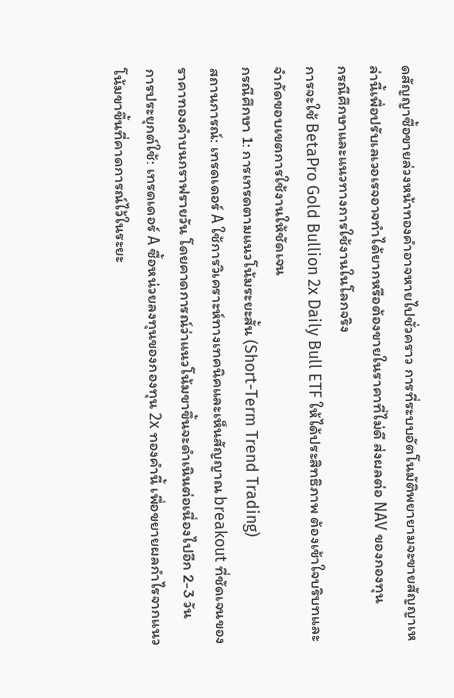ดสัญญาซื้อขายล่วงหน้าทองคำอาจหายไปชั่วคราว การที่ระบบอัตโนมัติพยายามจะขายสัญญาเหล่านี้เพื่อปรับเลเวอเรจอาจทำได้ยากหรือต้องขายในราคาที่ไม่ดี ส่งผลต่อ NAV ของกองทุน
กรณีศึกษาและแนวทางการใช้งานในโลกจริง
การจะใช้ BetaPro Gold Bullion 2x Daily Bull ETF ให้ได้ประสิทธิภาพ ต้องเข้าใจบริบทและจำกัดขอบเขตการใช้งานให้ชัดเจน
กรณีศึกษา 1: การเทรดตามแนวโน้มระยะสั้น (Short-Term Trend Trading)
สถานการณ์: เทรดเดอร์ A ใช้การวิเคราะห์ทางเทคนิคและเห็นสัญญาณ breakout ที่ชัดเจนของราคาทองคำบนกราฟรายวัน โดยคาดการณ์ว่าแนวโน้มขาขึ้นจะดำเนินต่อเนื่องไปอีก 2-3 วัน
การประยุกต์ใช้: เทรดเดอร์ A ซื้อหน่วยลงทุนของกองทุน 2x ทองคำนี้ เพื่อขยายผลกำไรจากแนวโน้มขาขึ้นที่คาดการณ์ไว้ในระยะ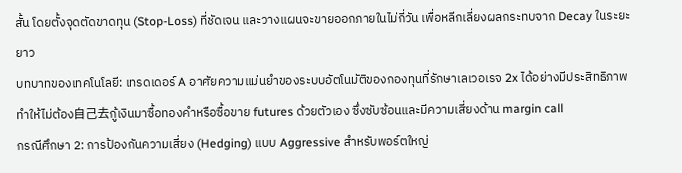สั้น โดยตั้งจุดตัดขาดทุน (Stop-Loss) ที่ชัดเจน และวางแผนจะขายออกภายในไม่กี่วัน เพื่อหลีกเลี่ยงผลกระทบจาก Decay ในระยะยาว
บทบาทของเทคโนโลยี: เทรดเดอร์ A อาศัยความแม่นยำของระบบอัตโนมัติของกองทุนที่รักษาเลเวอเรจ 2x ได้อย่างมีประสิทธิภาพ ทำให้ไม่ต้อง自己去กู้เงินมาซื้อทองคำหรือซื้อขาย futures ด้วยตัวเอง ซึ่งซับซ้อนและมีความเสี่ยงด้าน margin call
กรณีศึกษา 2: การป้องกันความเสี่ยง (Hedging) แบบ Aggressive สำหรับพอร์ตใหญ่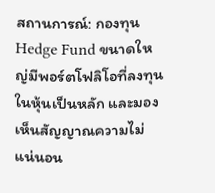สถานการณ์: กองทุน Hedge Fund ขนาดใหญ่มีพอร์ตโฟลิโอที่ลงทุนในหุ้นเป็นหลัก และมองเห็นสัญญาณความไม่แน่นอน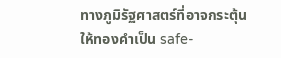ทางภูมิรัฐศาสตร์ที่อาจกระตุ้นให้ทองคำเป็น safe-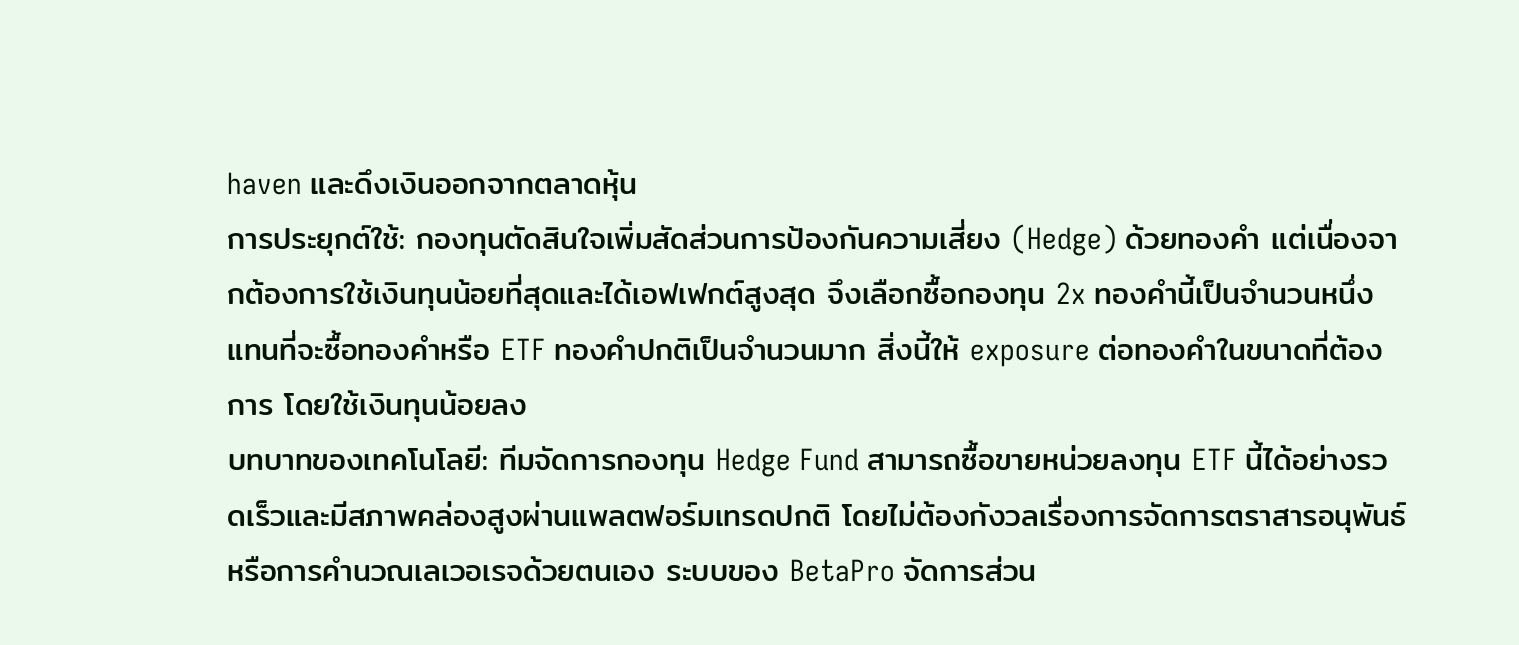haven และดึงเงินออกจากตลาดหุ้น
การประยุกต์ใช้: กองทุนตัดสินใจเพิ่มสัดส่วนการป้องกันความเสี่ยง (Hedge) ด้วยทองคำ แต่เนื่องจากต้องการใช้เงินทุนน้อยที่สุดและได้เอฟเฟกต์สูงสุด จึงเลือกซื้อกองทุน 2x ทองคำนี้เป็นจำนวนหนึ่ง แทนที่จะซื้อทองคำหรือ ETF ทองคำปกติเป็นจำนวนมาก สิ่งนี้ให้ exposure ต่อทองคำในขนาดที่ต้องการ โดยใช้เงินทุนน้อยลง
บทบาทของเทคโนโลยี: ทีมจัดการกองทุน Hedge Fund สามารถซื้อขายหน่วยลงทุน ETF นี้ได้อย่างรวดเร็วและมีสภาพคล่องสูงผ่านแพลตฟอร์มเทรดปกติ โดยไม่ต้องกังวลเรื่องการจัดการตราสารอนุพันธ์หรือการคำนวณเลเวอเรจด้วยตนเอง ระบบของ BetaPro จัดการส่วน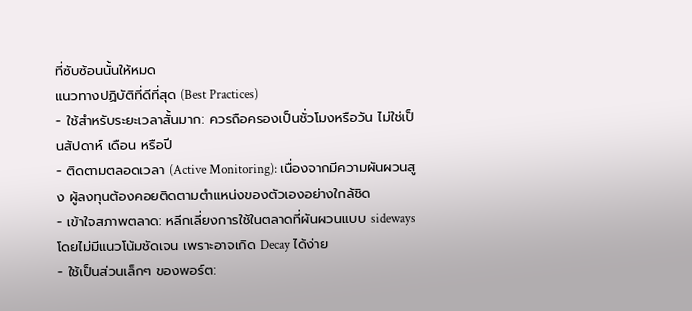ที่ซับซ้อนนั้นให้หมด
แนวทางปฏิบัติที่ดีที่สุด (Best Practices)
- ใช้สำหรับระยะเวลาสั้นมาก: ควรถือครองเป็นชั่วโมงหรือวัน ไม่ใช่เป็นสัปดาห์ เดือน หรือปี
- ติดตามตลอดเวลา (Active Monitoring): เนื่องจากมีความผันผวนสูง ผู้ลงทุนต้องคอยติดตามตำแหน่งของตัวเองอย่างใกล้ชิด
- เข้าใจสภาพตลาด: หลีกเลี่ยงการใช้ในตลาดที่ผันผวนแบบ sideways โดยไม่มีแนวโน้มชัดเจน เพราะอาจเกิด Decay ได้ง่าย
- ใช้เป็นส่วนเล็กๆ ของพอร์ต: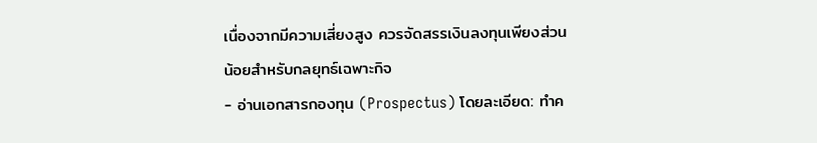เนื่องจากมีความเสี่ยงสูง ควรจัดสรรเงินลงทุนเพียงส่วนน้อยสำหรับกลยุทธ์เฉพาะกิจ
- อ่านเอกสารกองทุน (Prospectus) โดยละเอียด: ทำค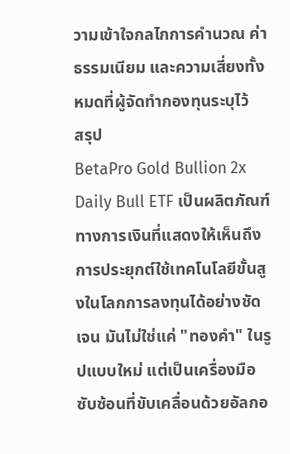วามเข้าใจกลไกการคำนวณ ค่าธรรมเนียม และความเสี่ยงทั้งหมดที่ผู้จัดทำกองทุนระบุไว้
สรุป
BetaPro Gold Bullion 2x Daily Bull ETF เป็นผลิตภัณฑ์ทางการเงินที่แสดงให้เห็นถึงการประยุกต์ใช้เทคโนโลยีขั้นสูงในโลกการลงทุนได้อย่างชัดเจน มันไม่ใช่แค่ "ทองคำ" ในรูปแบบใหม่ แต่เป็นเครื่องมือซับซ้อนที่ขับเคลื่อนด้วยอัลกอ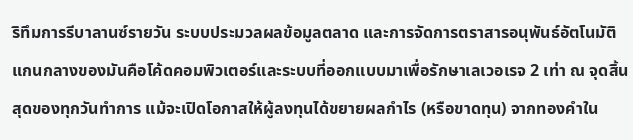ริทึมการรีบาลานซ์รายวัน ระบบประมวลผลข้อมูลตลาด และการจัดการตราสารอนุพันธ์อัตโนมัติ แกนกลางของมันคือโค้ดคอมพิวเตอร์และระบบที่ออกแบบมาเพื่อรักษาเลเวอเรจ 2 เท่า ณ จุดสิ้นสุดของทุกวันทำการ แม้จะเปิดโอกาสให้ผู้ลงทุนได้ขยายผลกำไร (หรือขาดทุน) จากทองคำใน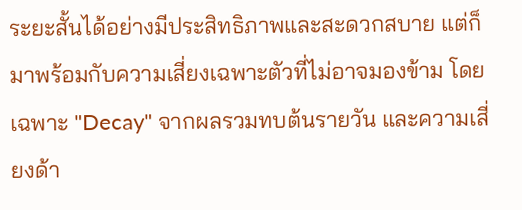ระยะสั้นได้อย่างมีประสิทธิภาพและสะดวกสบาย แต่ก็มาพร้อมกับความเสี่ยงเฉพาะตัวที่ไม่อาจมองข้าม โดยเฉพาะ "Decay" จากผลรวมทบต้นรายวัน และความเสี่ยงด้า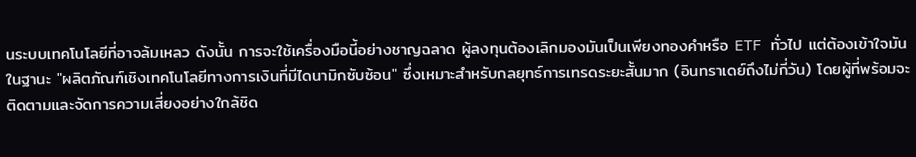นระบบเทคโนโลยีที่อาจล้มเหลว ดังนั้น การจะใช้เครื่องมือนี้อย่างชาญฉลาด ผู้ลงทุนต้องเลิกมองมันเป็นเพียงทองคำหรือ ETF ทั่วไป แต่ต้องเข้าใจมันในฐานะ "ผลิตภัณฑ์เชิงเทคโนโลยีทางการเงินที่มีไดนามิกซับซ้อน" ซึ่งเหมาะสำหรับกลยุทธ์การเทรดระยะสั้นมาก (อินทราเดย์ถึงไม่กี่วัน) โดยผู้ที่พร้อมจะติดตามและจัดการความเสี่ยงอย่างใกล้ชิด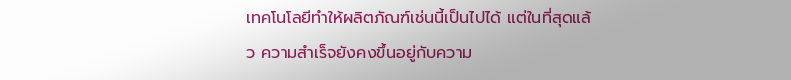เทคโนโลยีทำให้ผลิตภัณฑ์เช่นนี้เป็นไปได้ แต่ในที่สุดแล้ว ความสำเร็จยังคงขึ้นอยู่กับความ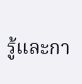รู้และกา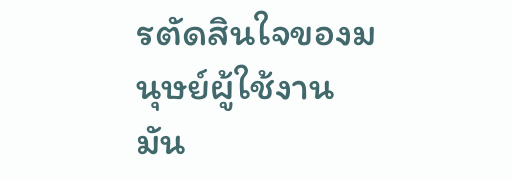รตัดสินใจของมนุษย์ผู้ใช้งานมัน